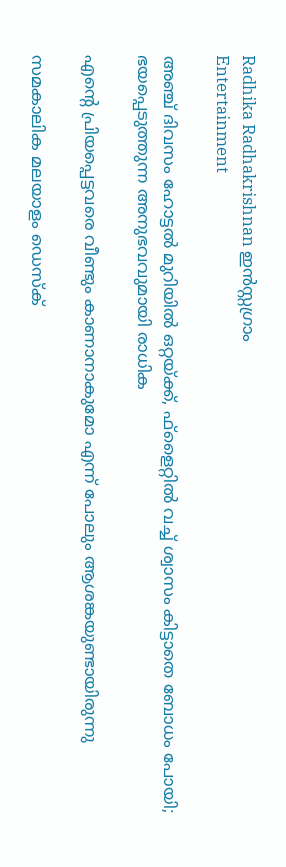Radhika Radhakrishnan ഇന്‍സ്റ്റഗ്രാം
Entertainment

അഞ്ച് ദിവസം ഹോട്ടല്‍ മുറിയില്‍ ഒറ്റയ്ക്ക്, ഫ്‌ളൈറ്റില്‍ വച്ച് ശ്വാസം കിട്ടാതെ ബോധം പോയി; ഭയപ്പെടുത്തുന്ന അനുഭവവുമായി രാധിക

എന്റെ പ്രിയപ്പെട്ടവരെ വീണ്ടും കാണാനാകുമോ എന്ന് പോലും ആശങ്കയുണ്ടായിരുന്നു

സമകാലിക മലയാളം ഡെസ്ക്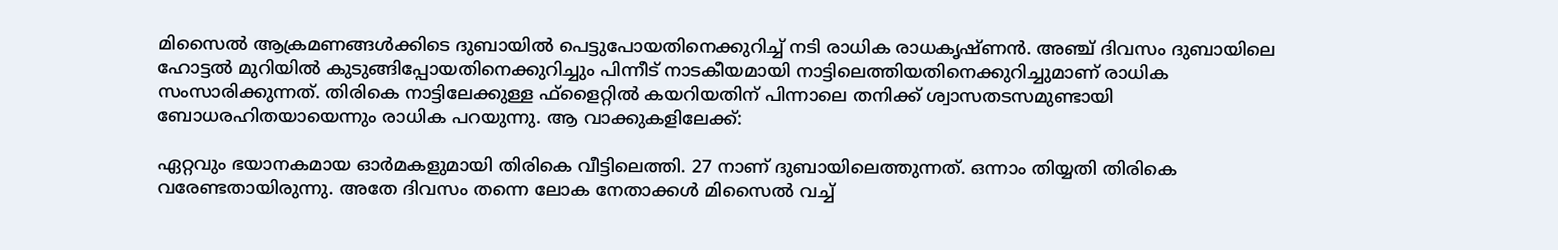മിസൈല്‍ ആക്രമണങ്ങള്‍ക്കിടെ ദുബായില്‍ പെട്ടുപോയതിനെക്കുറിച്ച് നടി രാധിക രാധകൃഷ്ണന്‍. അഞ്ച് ദിവസം ദുബായിലെ ഹോട്ടല്‍ മുറിയില്‍ കുടുങ്ങിപ്പോയതിനെക്കുറിച്ചും പിന്നീട് നാടകീയമായി നാട്ടിലെത്തിയതിനെക്കുറിച്ചുമാണ് രാധിക സംസാരിക്കുന്നത്. തിരികെ നാട്ടിലേക്കുള്ള ഫ്‌ളൈറ്റില്‍ കയറിയതിന് പിന്നാലെ തനിക്ക് ശ്വാസതടസമുണ്ടായി ബോധരഹിതയായെന്നും രാധിക പറയുന്നു. ആ വാക്കുകളിലേക്ക്:

ഏറ്റവും ഭയാനകമായ ഓര്‍മകളുമായി തിരികെ വീട്ടിലെത്തി. 27 നാണ് ദുബായിലെത്തുന്നത്. ഒന്നാം തിയ്യതി തിരികെ വരേണ്ടതായിരുന്നു. അതേ ദിവസം തന്നെ ലോക നേതാക്കള്‍ മിസൈല്‍ വച്ച്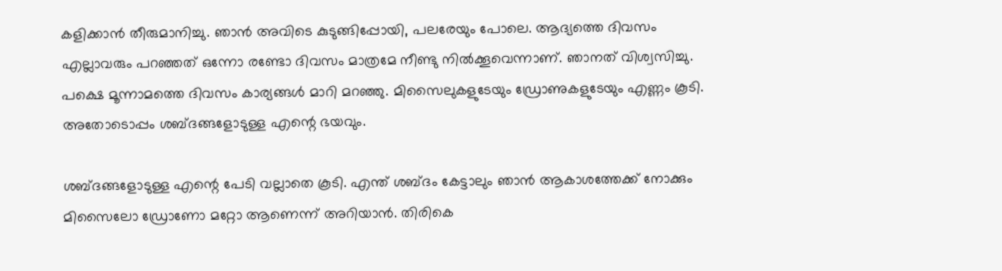കളിക്കാന്‍ തീരുമാനിച്ചു. ഞാന്‍ അവിടെ കുടുങ്ങിപ്പോയി, പലരേയും പോലെ. ആദ്യത്തെ ദിവസം എല്ലാവരും പറഞ്ഞത് ഒന്നോ രണ്ടോ ദിവസം മാത്രമേ നീണ്ടു നില്‍ക്കൂവെന്നാണ്. ഞാനത് വിശ്വസിച്ചു. പക്ഷെ മൂന്നാമത്തെ ദിവസം കാര്യങ്ങള്‍ മാറി മറഞ്ഞു. മിസൈലുകളുടേയും ഡ്രോണുകളുടേയും എണ്ണം കൂടി. അതോടൊപ്പം ശബ്ദങ്ങളോടുള്ള എന്റെ ഭയവും.

ശബ്ദങ്ങളോടുള്ള എന്റെ പേടി വല്ലാതെ കൂടി. എന്ത് ശബ്ദം കേട്ടാലും ഞാന്‍ ആകാശത്തേക്ക് നോക്കും മിസൈലോ ഡ്രോണോ മറ്റോ ആണെന്ന് അറിയാന്‍. തിരികെ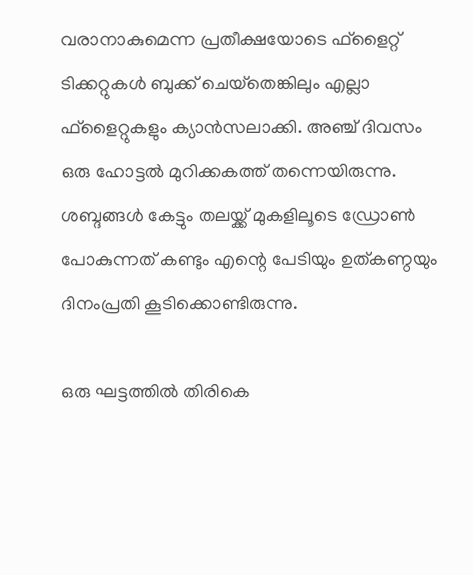വരാനാകുമെന്ന പ്രതീക്ഷയോടെ ഫ്‌ളൈറ്റ് ടിക്കറ്റുകള്‍ ബുക്ക് ചെയ്‌തെങ്കിലും എല്ലാ ഫ്‌ളൈറ്റുകളും ക്യാന്‍സലാക്കി. അഞ്ച് ദിവസം ഒരു ഹോട്ടല്‍ മുറിക്കകത്ത് തന്നെയിരുന്നു. ശബ്ദങ്ങള്‍ കേട്ടും തലയ്ക്ക് മുകളിലൂടെ ഡ്രോണ്‍ പോകുന്നത് കണ്ടും എന്റെ പേടിയും ഉത്കണ്ഠയും ദിനംപ്രതി കൂടിക്കൊണ്ടിരുന്നു.

ഒരു ഘട്ടത്തില്‍ തിരികെ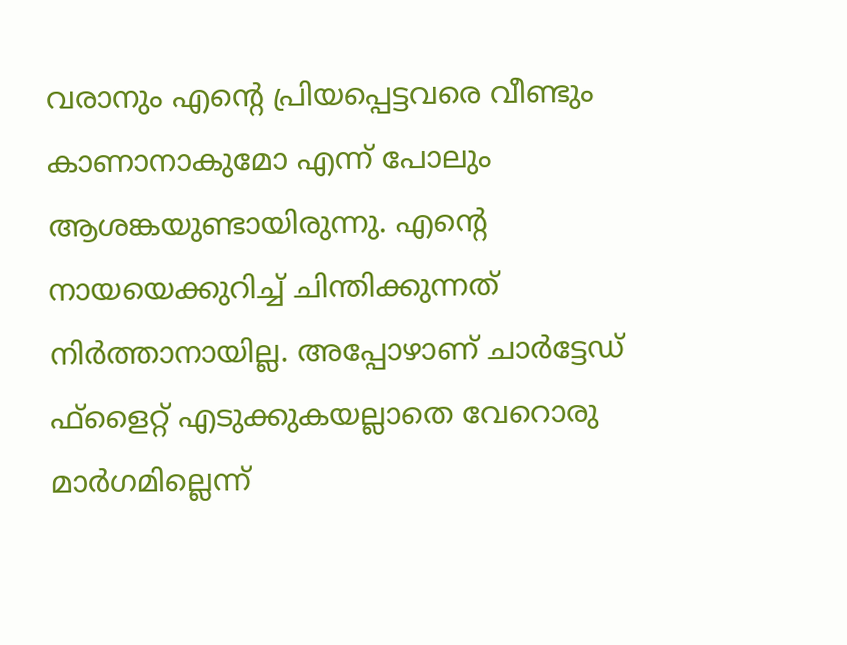വരാനും എന്റെ പ്രിയപ്പെട്ടവരെ വീണ്ടും കാണാനാകുമോ എന്ന് പോലും ആശങ്കയുണ്ടായിരുന്നു. എന്റെ നായയെക്കുറിച്ച് ചിന്തിക്കുന്നത് നിര്‍ത്താനായില്ല. അപ്പോഴാണ് ചാര്‍ട്ടേഡ് ഫ്‌ളൈറ്റ് എടുക്കുകയല്ലാതെ വേറൊരു മാര്‍ഗമില്ലെന്ന്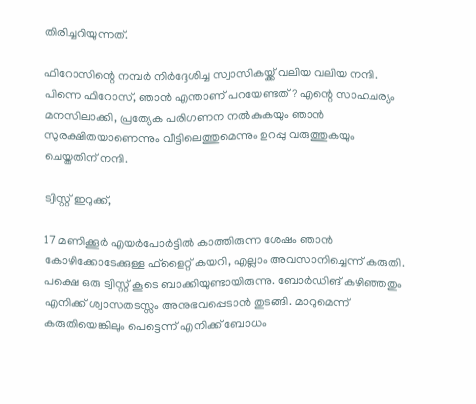തിരിച്ചറിയുന്നത്.

ഫിറോസിന്റെ നമ്പര്‍ നിര്‍ദ്ദേശിച്ച സ്വാസികയ്ക്ക് വലിയ വലിയ നന്ദി. പിന്നെ ഫിറോസ്, ഞാന്‍ എന്താണ് പറയേണ്ടത്? എന്റെ സാഹചര്യം മനസിലാക്കി, പ്രത്യേക പരിഗണന നല്‍കുകയും ഞാന്‍ സുരക്ഷിതയാണെന്നും വീട്ടിലെത്തുമെന്നും ഉറപ്പു വരുത്തുകയും ചെയ്തതിന് നന്ദി.

ട്വിസ്റ്റ് ഇറുക്ക്,

17 മണിക്കൂര്‍ എയര്‍പോര്‍ട്ടില്‍ കാത്തിരുന്ന ശേഷം ഞാന്‍ കോഴിക്കോടേക്കുള്ള ഫ്‌ളൈറ്റ് കയറി, എല്ലാം അവസാനിച്ചെന്ന് കരുതി. പക്ഷെ ഒരു ട്വിസ്റ്റ് കൂടെ ബാക്കിയുണ്ടായിരുന്നു. ബോര്‍ഡിങ് കഴിഞ്ഞതും എനിക്ക് ശ്വാസതടസ്സം അനുഭവപ്പെടാന്‍ തുടങ്ങി. മാറുമെന്ന് കരുതിയെങ്കിലും പെട്ടെന്ന് എനിക്ക് ബോധം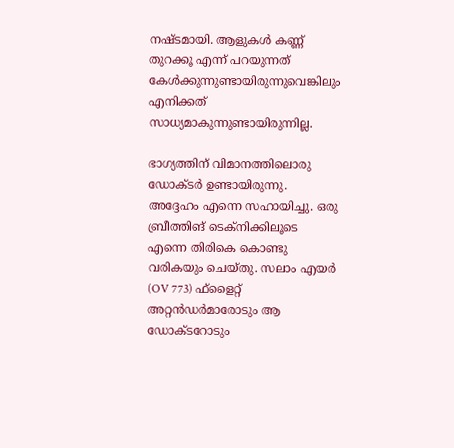നഷ്ടമായി. ആളുകള്‍ കണ്ണ് തുറക്കൂ എന്ന് പറയുന്നത് കേള്‍ക്കുന്നുണ്ടായിരുന്നുവെങ്കിലും എനിക്കത് സാധ്യമാകുന്നുണ്ടായിരുന്നില്ല.

ഭാഗ്യത്തിന് വിമാനത്തിലൊരു ഡോക്ടര്‍ ഉണ്ടായിരുന്നു. അദ്ദേഹം എന്നെ സഹായിച്ചു. ഒരു ബ്രീത്തിങ് ടെക്‌നിക്കിലൂടെ എന്നെ തിരികെ കൊണ്ടു വരികയും ചെയ്തു. സലാം എയര്‍ (OV 773) ഫ്‌ളൈറ്റ് അറ്റന്‍ഡര്‍മാരോടും ആ ഡോക്ടറോടും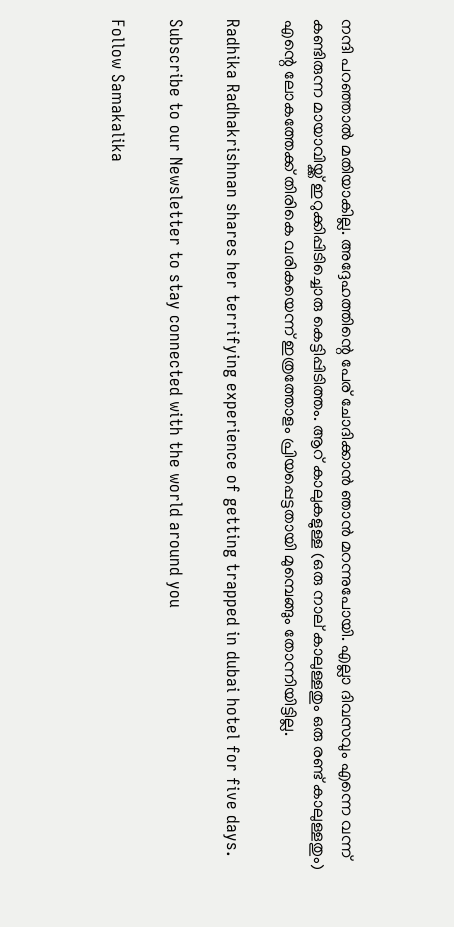നന്ദി പറഞ്ഞാല്‍ മതിയാകില്ല. അദ്ദേഹത്തിന്റെ പേര് ചോദിക്കാന്‍ ഞാന്‍ മറന്നുപോയി. എല്ലാ ദിവസവും എന്നെ വന്ന് കണ്ടിരുന്ന മായാവിയ്ക്ക് ഇറുക്കിപ്പിടിച്ചൊരു കെട്ടിപ്പിടിത്തം. ആറ് കാലുകളുള്ള (ഒരു നാല് കാലുള്ളതും ഒരു രണ്ട് കാലുള്ളതും) എന്റെ ലോകത്തേക്ക് തിരികെ വരികയെന്ന് ഇത്രത്തോളം പ്രിയപ്പെട്ടതായി മുമ്പെങ്ങും തോന്നിയിട്ടില്ല.

Radhika Radhakrishnan shares her terrifying experience of getting trapped in dubai hotel for five days.

Subscribe to our Newsletter to stay connected with the world around you

Follow Samakalika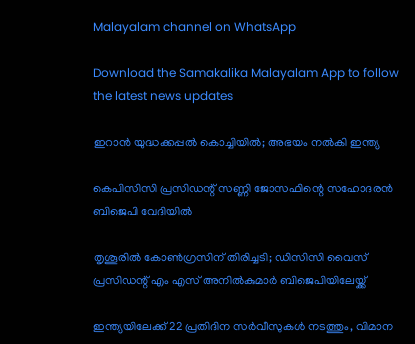Malayalam channel on WhatsApp

Download the Samakalika Malayalam App to follow the latest news updates

ഇറാൻ യുദ്ധക്കപ്പൽ കൊച്ചിയിൽ; അഭയം നൽകി ഇന്ത്യ

കെപിസിസി പ്രസിഡന്റ് സണ്ണി ജോസഫിന്റെ സഹോദരന്‍ ബിജെപി വേദിയില്‍

തൃശൂരില്‍ കോണ്‍ഗ്രസിന് തിരിച്ചടി; ഡിസിസി വൈസ് പ്രസിഡന്റ് എം എസ് അനില്‍കുമാര്‍ ബിജെപിയിലേയ്ക്ക്

ഇന്ത്യയിലേക്ക് 22 പ്രതിദിന സർവീസുകൾ നടത്തും, വിമാന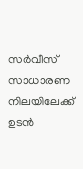സർവീസ് സാധാരണ നിലയിലേക്ക് ഉടൻ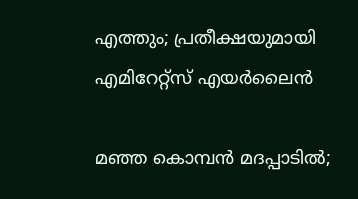എത്തും; പ്രതീക്ഷയുമായി എമിറേറ്റ്സ് എയർലൈൻ

മഞ്ഞ കൊമ്പൻ മദപ്പാടിൽ;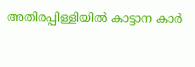അതിരപ്പിള്ളിയില്‍ കാട്ടാന കാർ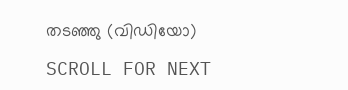തടഞ്ഞു (വിഡിയോ)

SCROLL FOR NEXT